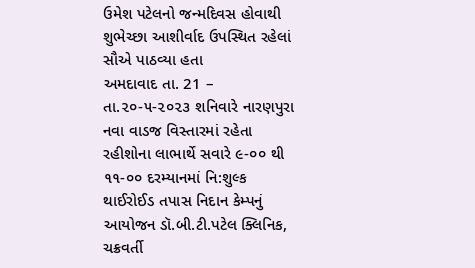ઉમેશ પટેલનો જન્મદિવસ હોવાથી શુભેચ્છા આશીર્વાદ ઉપસ્થિત રહેલાં સૌએ પાઠવ્યા હતા
અમદાવાદ તા. 21 – તા.૨૦-૫-૨૦૨૩ શનિવારે નારણપુરા નવા વાડજ વિસ્તારમાં રહેતા રહીશોના લાભાર્થે સવારે ૯-૦૦ થી ૧૧-૦૦ દરમ્યાનમાં નિ:શુલ્ક થાઈરોઈડ તપાસ નિદાન કેમ્પનું આયોજન ડૉ.બી.ટી.પટેલ ક્લિનિક, ચક્રવર્તી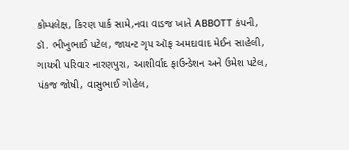કોમ્પલેક્ષ, કિરણ પાર્ક સામે,નવા વાડજ ખાતે ABBOTT કંપની, ડૉ. ભીખુભાઈ પટેલ, જાયન્ટ ગૃપ ઑફ અમદાવાદ મેઈન સાહેલી, ગાયત્રી પરિવાર નારણપુરા, આશીર્વાદ ફાઉન્ડેશન અને ઉમેશ પટેલ, પંકજ જોષી, વાસુભાઈ ગોહેલ,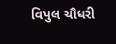વિપુલ ચૌધરી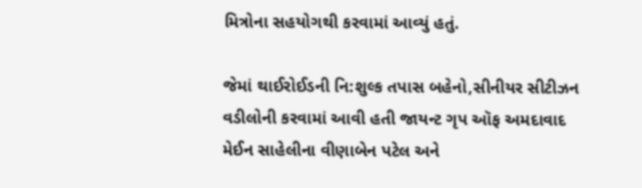મિત્રોના સહયોગથી કરવામાં આવ્યું હતું.

જેમાં થાઈરોઈડની નિ:શુલ્ક તપાસ બહેનો,સીનીયર સીટીઝન વડીલોની કરવામાં આવી હતી જાયન્ટ ગૃપ ઑફ અમદાવાદ મેઈન સાહેલીના વીણાબેન પટેલ અને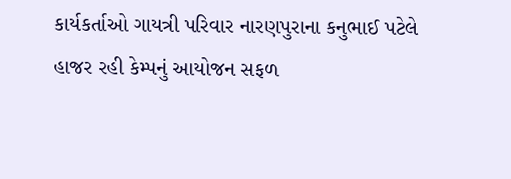કાર્યકર્તાઓ ગાયત્રી પરિવાર નારણપુરાના કનુભાઈ પટેલે હાજર રહી કેમ્પનું આયોજન સફળ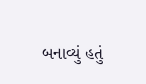બનાવ્યું હતું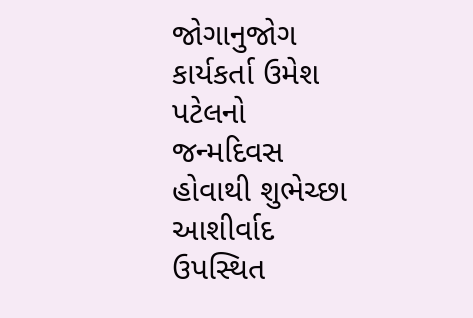જોગાનુજોગ કાર્યકર્તા ઉમેશ પટેલનો જન્મદિવસ હોવાથી શુભેચ્છા આશીર્વાદ ઉપસ્થિત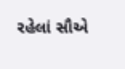રહેલાં સૌએ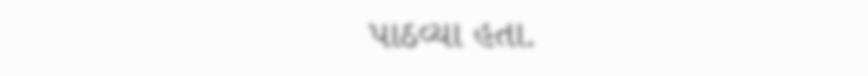પાઠવ્યા હતા.